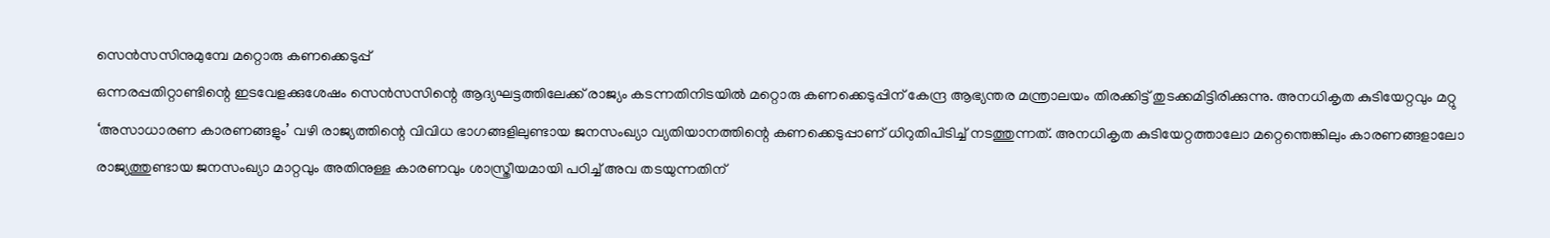സെൻസസിനുമുമ്പേ മറ്റൊരു കണക്കെടുപ്പ്
ഒന്നരപ്പതിറ്റാണ്ടിന്റെ ഇടവേളക്കുശേഷം സെൻസസിന്റെ ആദ്യഘട്ടത്തിലേക്ക് രാജ്യം കടന്നതിനിടയിൽ മറ്റൊരു കണക്കെടുപ്പിന് കേന്ദ്ര ആഭ്യന്തര മന്ത്രാലയം തിരക്കിട്ട് തുടക്കമിട്ടിരിക്കുന്നു. അനധികൃത കുടിയേറ്റവും മറ്റു ‘അസാധാരണ കാരണങ്ങളും’ വഴി രാജ്യത്തിന്റെ വിവിധ ഭാഗങ്ങളിലുണ്ടായ ജനസംഖ്യാ വ്യതിയാനത്തിന്റെ കണക്കെടുപ്പാണ് ധിറുതിപിടിച്ച് നടത്തുന്നത്. അനധികൃത കുടിയേറ്റത്താലോ മറ്റെന്തെങ്കിലും കാരണങ്ങളാലോ രാജ്യത്തുണ്ടായ ജനസംഖ്യാ മാറ്റവും അതിനുള്ള കാരണവും ശാസ്ത്രീയമായി പഠിച്ച് അവ തടയുന്നതിന്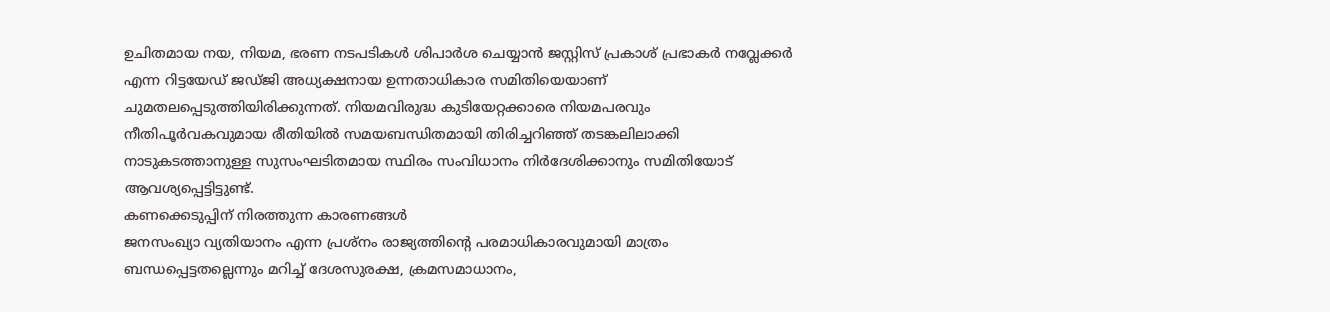ഉചിതമായ നയ, നിയമ, ഭരണ നടപടികൾ ശിപാർശ ചെയ്യാൻ ജസ്റ്റിസ് പ്രകാശ് പ്രഭാകർ നവ്ലേക്കർ എന്ന റിട്ടയേഡ് ജഡ്ജി അധ്യക്ഷനായ ഉന്നതാധികാര സമിതിയെയാണ് ചുമതലപ്പെടുത്തിയിരിക്കുന്നത്. നിയമവിരുദ്ധ കുടിയേറ്റക്കാരെ നിയമപരവും നീതിപൂർവകവുമായ രീതിയിൽ സമയബന്ധിതമായി തിരിച്ചറിഞ്ഞ് തടങ്കലിലാക്കി നാടുകടത്താനുള്ള സുസംഘടിതമായ സ്ഥിരം സംവിധാനം നിർദേശിക്കാനും സമിതിയോട് ആവശ്യപ്പെട്ടിട്ടുണ്ട്.
കണക്കെടുപ്പിന് നിരത്തുന്ന കാരണങ്ങൾ
ജനസംഖ്യാ വ്യതിയാനം എന്ന പ്രശ്നം രാജ്യത്തിന്റെ പരമാധികാരവുമായി മാത്രം ബന്ധപ്പെട്ടതല്ലെന്നും മറിച്ച് ദേശസുരക്ഷ, ക്രമസമാധാനം,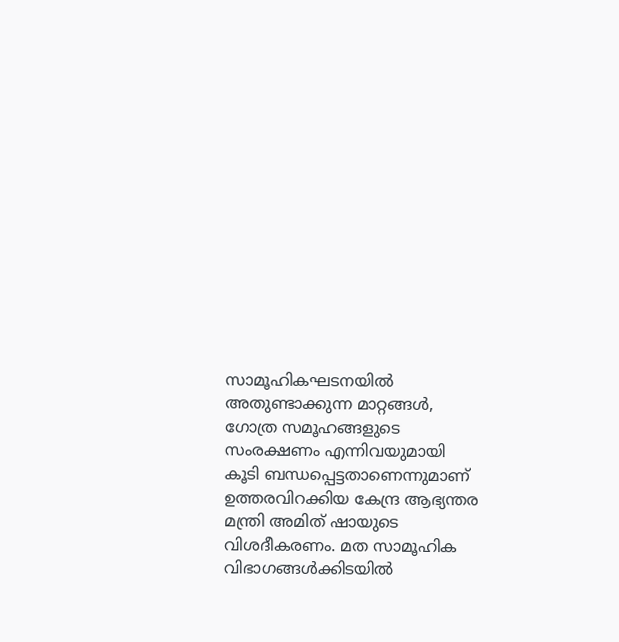സാമൂഹികഘടനയിൽ അതുണ്ടാക്കുന്ന മാറ്റങ്ങൾ, ഗോത്ര സമൂഹങ്ങളുടെ സംരക്ഷണം എന്നിവയുമായി കൂടി ബന്ധപ്പെട്ടതാണെന്നുമാണ് ഉത്തരവിറക്കിയ കേന്ദ്ര ആഭ്യന്തര മന്ത്രി അമിത് ഷായുടെ വിശദീകരണം. മത സാമൂഹിക വിഭാഗങ്ങൾക്കിടയിൽ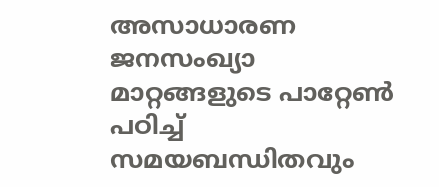അസാധാരണ ജനസംഖ്യാ മാറ്റങ്ങളുടെ പാറ്റേൺ പഠിച്ച് സമയബന്ധിതവും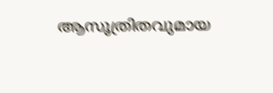ആസൂത്രിതവുമായ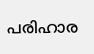പരിഹാര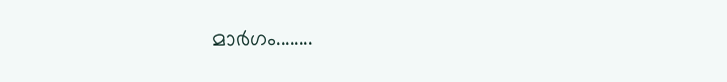മാർഗം........